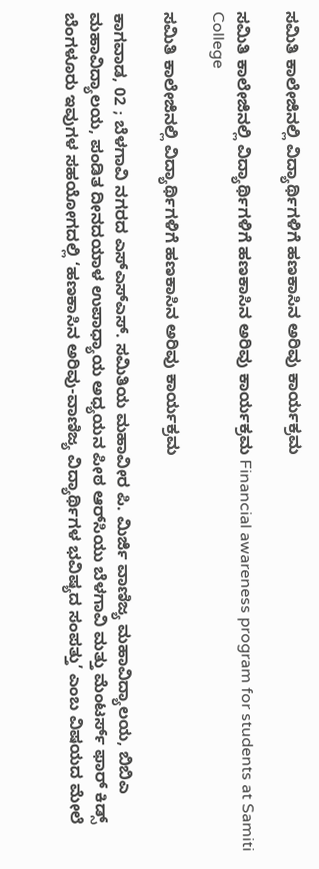ಸಮಿತಿ ಕಾಲೇಜಿನಲ್ಲಿ ವಿದ್ಯಾರ್ಥಿಗಳಿಗೆ ಹಣಕಾಸಿನ ಅರಿವು ಕಾರ್ಯಕ್ರಮ

ಸಮಿತಿ ಕಾಲೇಜಿನಲ್ಲಿ ವಿದ್ಯಾರ್ಥಿಗಳಿಗೆ ಹಣಕಾಸಿನ ಅರಿವು ಕಾರ್ಯಕ್ರಮ Financial awareness program for students at Samiti College

ಸಮಿತಿ ಕಾಲೇಜಿನಲ್ಲಿ ವಿದ್ಯಾರ್ಥಿಗಳಿಗೆ ಹಣಕಾಸಿನ ಅರಿವು ಕಾರ್ಯಕ್ರಮ

ಕಾಗವಾಡ, 02 ; ಬೆಳಗಾವಿ ನಗರದ ಎಸ್‌ಎಸ್‌ಎಸ್‌. ಸಮಿತಿಯ ಮಹಾವೀರ ಪಿ. ಮಿರ್ಜಿ ವಾಣಿಜ್ಯ ಮಹಾವಿದ್ಯಾಲಯ, ಬಿಬಿಎ ಮಹಾವಿದ್ಯಾಲಯ, ಪಂಡಿತ ದೀನದಯಾಳ ಉಪಾಧ್ಯಾಯ ಅಧ್ಯಯನ ಪೀಠ ಆರ್‌ಸಿಯು ಬೆಳಗಾವಿ ಮತ್ತು ಮೆಂಟರ್ಸ್‌ ಫಾರ್ ಕಿಡ್ಸ್‌ ಬೆಂಗಳೂರು ಇವುಗಳ ಸಹಯೋಗದಲ್ಲಿ ‘ಹಣಕಾಸಿನ ಅರಿವು-ವಾಣಿಜ್ಯ ವಿದ್ಯಾರ್ಥಿಗಳ ಭವಿಷ್ಯದ ಸಂಪತ್ತು’ ಎಂಬ ವಿಷಯದ ಮೇಲೆ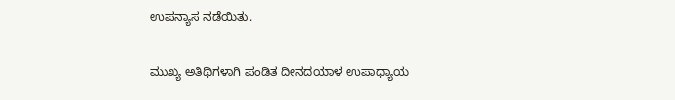ಉಪನ್ಯಾಸ ನಡೆಯಿತು.

ಮುಖ್ಯ ಅತಿಥಿಗಳಾಗಿ ಪಂಡಿತ ದೀನದಯಾಳ ಉಪಾಧ್ಯಾಯ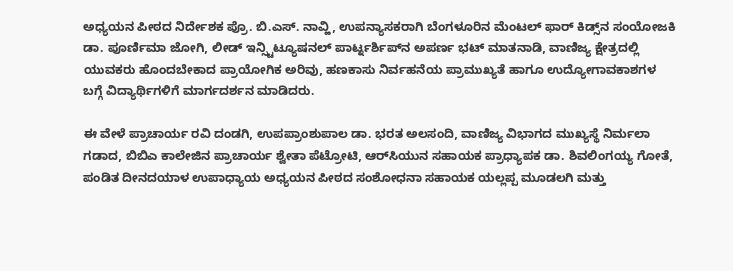ಅಧ್ಯಯನ ಪೀಠದ ನಿರ್ದೇಶಕ ಪ್ರೊ. ಬಿ.ಎಸ್‌. ನಾವ್ಹಿ, ಉಪನ್ಯಾಸಕರಾಗಿ ಬೆಂಗಳೂರಿನ ಮೆಂಟಲ್ ಫಾರ್ ಕಿಡ್ಸ್‌ನ ಸಂಯೋಜಕಿ ಡಾ. ಪೂರ್ಣಿಮಾ ಜೋಗಿ, ಲೀಡ್ ಇನ್ಸ್ಟಿಟ್ಯೂಷನಲ್ ಪಾರ್ಟ್ನರ್ಶಿಪ್‌ನ ಅಪರ್ಣ ಭಟ್ ಮಾತನಾಡಿ, ವಾಣಿಜ್ಯ ಕ್ಷೇತ್ರದಲ್ಲಿ ಯುವಕರು ಹೊಂದಬೇಕಾದ ಪ್ರಾಯೋಗಿಕ ಅರಿವು, ಹಣಕಾಸು ನಿರ್ವಹನೆಯ ಪ್ರಾಮುಖ್ಯತೆ ಹಾಗೂ ಉದ್ಯೋಗಾವಕಾಶಗಳ ಬಗ್ಗೆ ವಿದ್ಯಾರ್ಥಿಗಳಿಗೆ ಮಾರ್ಗದರ್ಶನ ಮಾಡಿದರು.

ಈ ವೇಳೆ ಪ್ರಾಚಾರ್ಯ ರವಿ ದಂಡಗಿ, ಉಪಪ್ರಾಂಶುಪಾಲ ಡಾ. ಭರತ ಅಲಸಂದಿ, ವಾಣಿಜ್ಯ ವಿಭಾಗದ ಮುಖ್ಯಸ್ಥೆ ನಿರ್ಮಲಾ ಗಡಾದ, ಬಿಬಿಎ ಕಾಲೇಜಿನ ಪ್ರಾಚಾರ್ಯ ಶ್ವೇತಾ ಪೆಟ್ರೋಟಿ, ಆರ್‌ಸಿಯುನ ಸಹಾಯಕ ಪ್ರಾಧ್ಯಾಪಕ ಡಾ. ಶಿವಲಿಂಗಯ್ಯ ಗೋತೆ, ಪಂಡಿತ ದೀನದಯಾಳ ಉಪಾಧ್ಯಾಯ ಅಧ್ಯಯನ ಪೀಠದ ಸಂಶೋಧನಾ ಸಹಾಯಕ ಯಲ್ಲಪ್ಪ ಮೂಡಲಗಿ ಮತ್ತು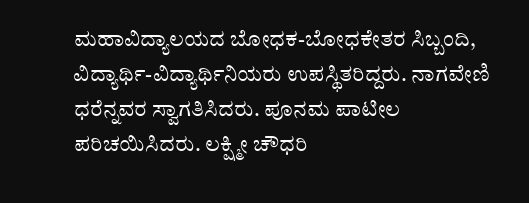ಮಹಾವಿದ್ಯಾಲಯದ ಬೋಧಕ-ಬೋಧಕೇತರ ಸಿಬ್ಬಂದಿ, ವಿದ್ಯಾರ್ಥಿ-ವಿದ್ಯಾರ್ಥಿನಿಯರು ಉಪಸ್ಥಿತರಿದ್ದರು. ನಾಗವೇಣಿ ಧರೆನ್ನವರ ಸ್ವಾಗತಿಸಿದರು. ಪೂನಮ ಪಾಟೀಲ ಪರಿಚಯಿಸಿದರು. ಲಕ್ಷ್ಮೀ ಚೌಧರಿ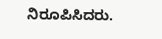ನಿರೂಪಿಸಿದರು.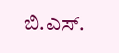ಬಿ.ಎಸ್‌.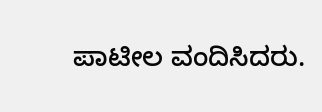ಪಾಟೀಲ ವಂದಿಸಿದರು.